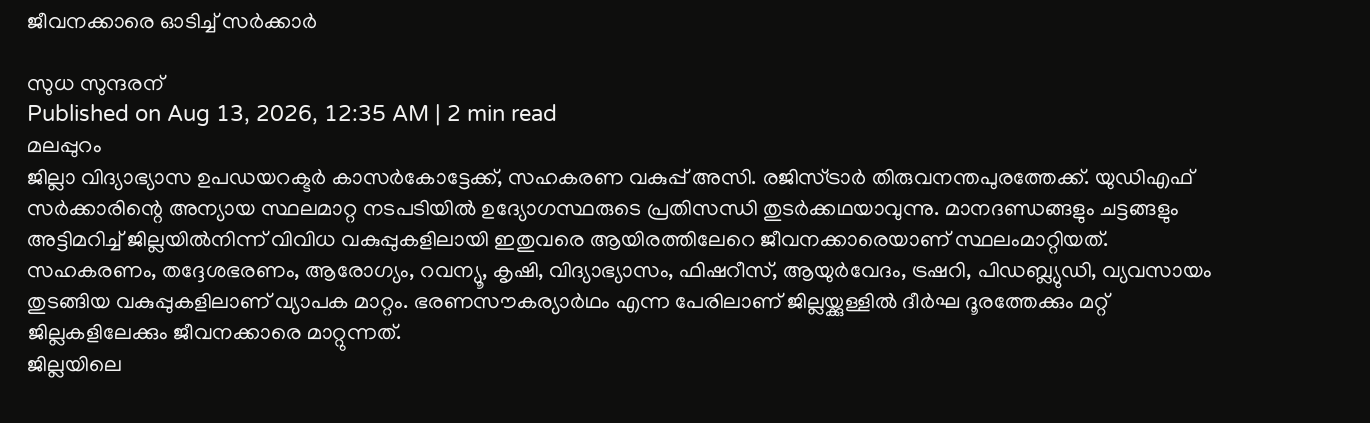ജീവനക്കാരെ ഓടിച്ച് സർക്കാർ

സുധ സുന്ദരന്
Published on Aug 13, 2026, 12:35 AM | 2 min read
മലപ്പുറം
ജില്ലാ വിദ്യാഭ്യാസ ഉപഡയറക്ടർ കാസർകോട്ടേക്ക്, സഹകരണ വകുപ്പ് അസി. രജിസ്ട്രാർ തിരുവനന്തപുരത്തേക്ക്. യുഡിഎഫ് സർക്കാരിന്റെ അന്യായ സ്ഥലമാറ്റ നടപടിയിൽ ഉദ്യോഗസ്ഥരുടെ പ്രതിസന്ധി തുടർക്കഥയാവുന്നു. മാനദണ്ഡങ്ങളും ചട്ടങ്ങളും അട്ടിമറിച്ച് ജില്ലയിൽനിന്ന് വിവിധ വകുപ്പുകളിലായി ഇതുവരെ ആയിരത്തിലേറെ ജീവനക്കാരെയാണ് സ്ഥലംമാറ്റിയത്. സഹകരണം, തദ്ദേശഭരണം, ആരോഗ്യം, റവന്യൂ, കൃഷി, വിദ്യാഭ്യാസം, ഫിഷറീസ്, ആയുർവേദം, ട്രഷറി, പിഡബ്ല്യുഡി, വ്യവസായം തുടങ്ങിയ വകുപ്പുകളിലാണ് വ്യാപക മാറ്റം. ഭരണസൗകര്യാർഥം എന്ന പേരിലാണ് ജില്ലയ്ക്കുള്ളിൽ ദീർഘ ദൂരത്തേക്കും മറ്റ് ജില്ലകളിലേക്കും ജീവനക്കാരെ മാറ്റുന്നത്.
ജില്ലയിലെ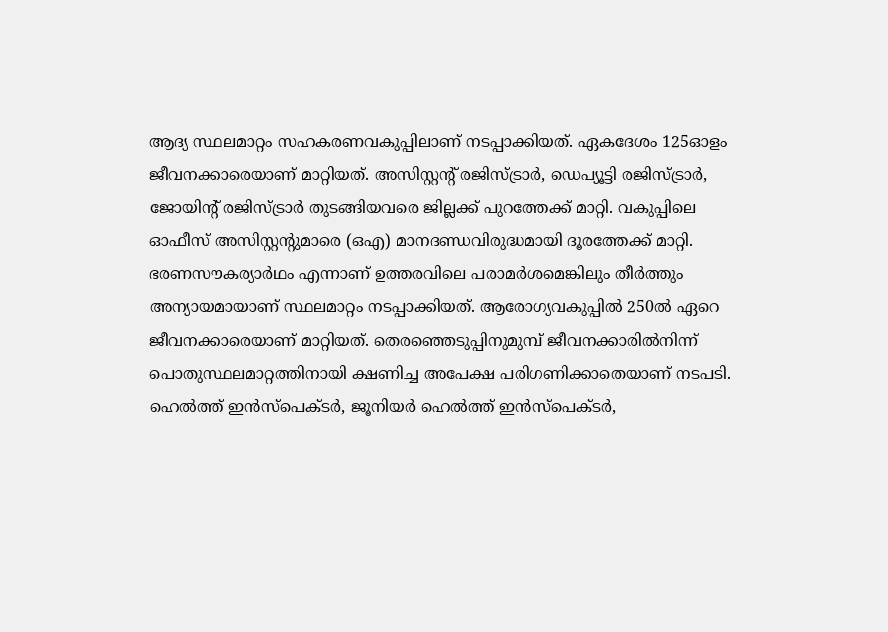ആദ്യ സ്ഥലമാറ്റം സഹകരണവകുപ്പിലാണ് നടപ്പാക്കിയത്. ഏകദേശം 125ഓളം ജീവനക്കാരെയാണ് മാറ്റിയത്. അസിസ്റ്റന്റ് രജിസ്ട്രാർ, ഡെപ്യൂട്ടി രജിസ്ട്രാർ, ജോയിന്റ് രജിസ്ട്രാർ തുടങ്ങിയവരെ ജില്ലക്ക് പുറത്തേക്ക് മാറ്റി. വകുപ്പിലെ ഓഫീസ് അസിസ്റ്റന്റുമാരെ (ഒഎ) മാനദണ്ഡവിരുദ്ധമായി ദൂരത്തേക്ക് മാറ്റി. ഭരണസൗകര്യാർഥം എന്നാണ് ഉത്തരവിലെ പരാമർശമെങ്കിലും തീർത്തും അന്യായമായാണ് സ്ഥലമാറ്റം നടപ്പാക്കിയത്. ആരോഗ്യവകുപ്പിൽ 250ൽ ഏറെ ജീവനക്കാരെയാണ് മാറ്റിയത്. തെരഞ്ഞെടുപ്പിനുമുമ്പ് ജീവനക്കാരിൽനിന്ന് പൊതുസ്ഥലമാറ്റത്തിനായി ക്ഷണിച്ച അപേക്ഷ പരിഗണിക്കാതെയാണ് നടപടി. ഹെൽത്ത് ഇൻസ്പെക്ടർ, ജൂനിയർ ഹെൽത്ത് ഇൻസ്പെക്ടർ,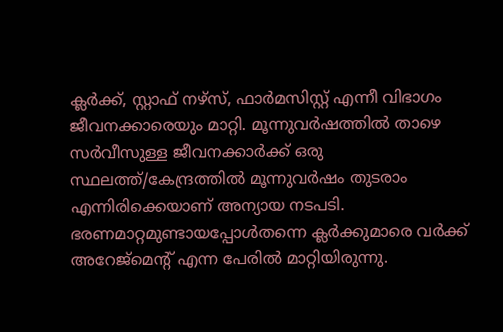ക്ലർക്ക്, സ്റ്റാഫ് നഴ്സ്, ഫാർമസിസ്റ്റ് എന്നീ വിഭാഗം ജീവനക്കാരെയും മാറ്റി. മൂന്നുവർഷത്തിൽ താഴെ സർവീസുള്ള ജീവനക്കാർക്ക് ഒരു സ്ഥലത്ത്/കേന്ദ്രത്തിൽ മൂന്നുവർഷം തുടരാം എന്നിരിക്കെയാണ് അന്യായ നടപടി. ഭരണമാറ്റമുണ്ടായപ്പോൾതന്നെ ക്ലർക്കുമാരെ വർക്ക് അറേജ്മെന്റ് എന്ന പേരിൽ മാറ്റിയിരുന്നു.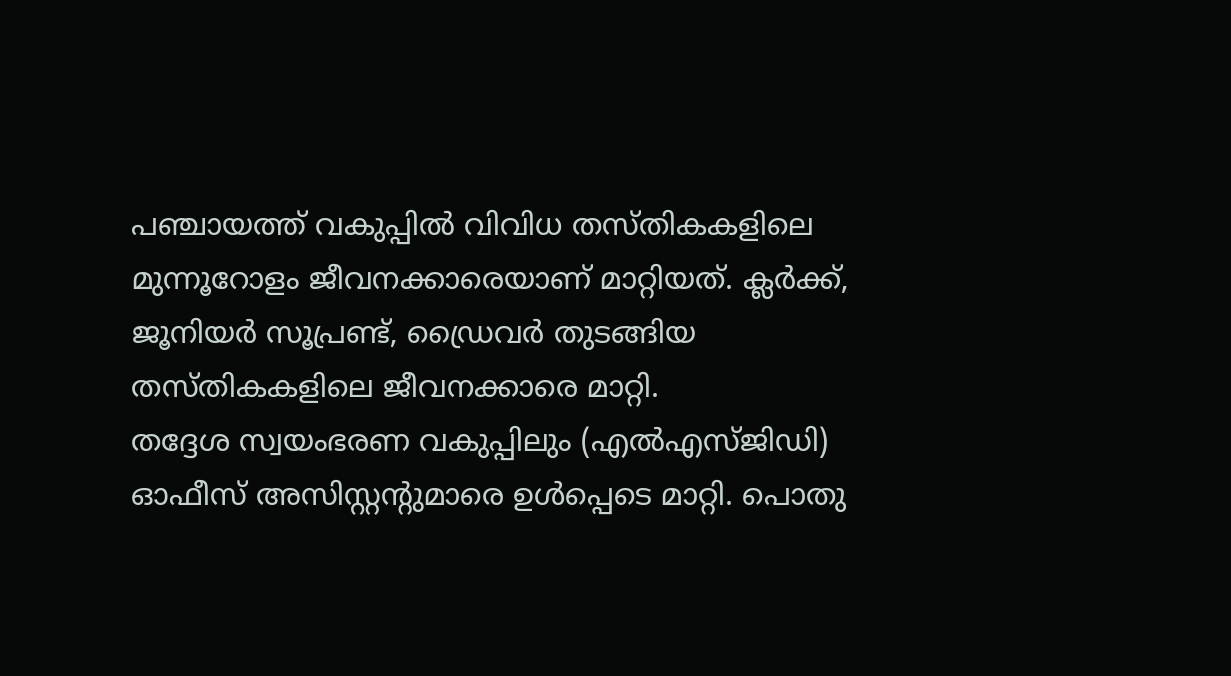പഞ്ചായത്ത് വകുപ്പിൽ വിവിധ തസ്തികകളിലെ മുന്നൂറോളം ജീവനക്കാരെയാണ് മാറ്റിയത്. ക്ലർക്ക്, ജൂനിയർ സൂപ്രണ്ട്, ഡ്രൈവർ തുടങ്ങിയ തസ്തികകളിലെ ജീവനക്കാരെ മാറ്റി.
തദ്ദേശ സ്വയംഭരണ വകുപ്പിലും (എൽഎസ്ജിഡി) ഓഫീസ് അസിസ്റ്റന്റുമാരെ ഉൾപ്പെടെ മാറ്റി. പൊതു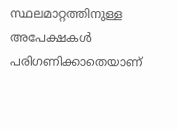സ്ഥലമാറ്റത്തിനുള്ള അപേക്ഷകൾ പരിഗണിക്കാതെയാണ്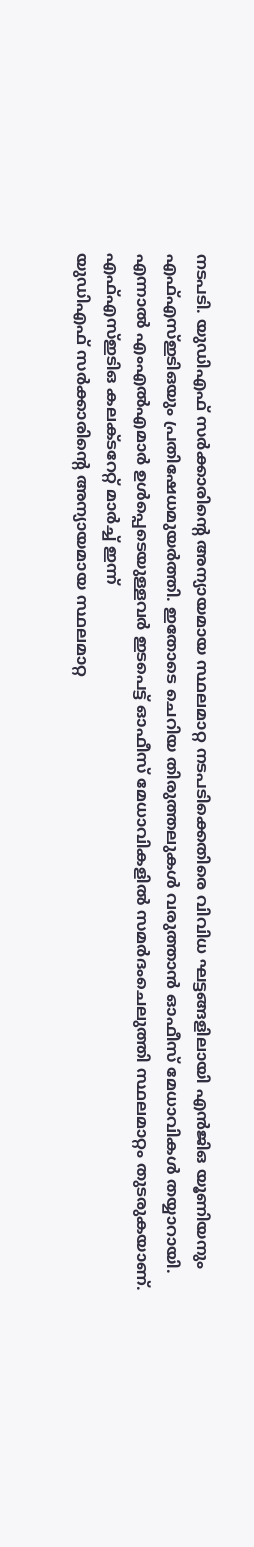നടപടി. യുഡിഎഫ് സർക്കാരിന്റെ അന്യായമായ സ്ഥലമാറ്റ നടപടിക്കെതിരെ വിവിധ ഘട്ടങ്ങളിലായി എൻജിഒ യൂണിയനും എഫ്എസ്ഇടിഒയും പ്രതിഷേധമുയർത്തി. ഇതോടെ ചെറിയ തിരുത്തലുകൾ വരുത്താൻ ഓഫീസ് മേധാവികൾ തയ്യാറായി.
എന്നാൽ എംഎൽഎമാർ ഉൾപ്പെടെയുള്ളവർ ഇടപെട്ട് ഓഫീസ് മേധാവികളിൽ സമർദംചെലുത്തി സ്ഥലമാറ്റം തുടരുകയാണ്.
എഫ്എസ്ഇടിഒ കലക്ടറേറ്റ് മാർച്ച് ഇന്ന്
യുഡിഎഫ് സർക്കാരിന്റെ അന്യായമായ സ്ഥലമാറ്റ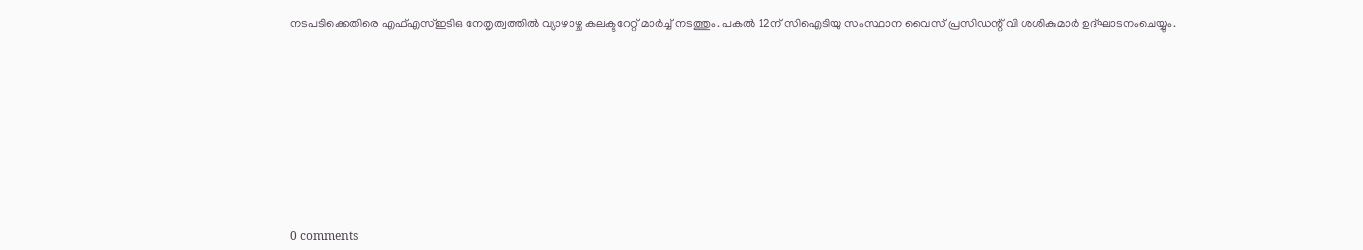നടപടിക്കെതിരെ എഫ്എസ്ഇടിഒ നേതൃത്വത്തിൽ വ്യാഴാഴ്ച കലക്ടറേറ്റ് മാർച്ച് നടത്തും. പകൽ 12ന് സിഐടിയു സംസ്ഥാന വൈസ് പ്രസിഡന്റ് വി ശശികുമാർ ഉദ്ഘാടനംചെയ്യും.










0 comments